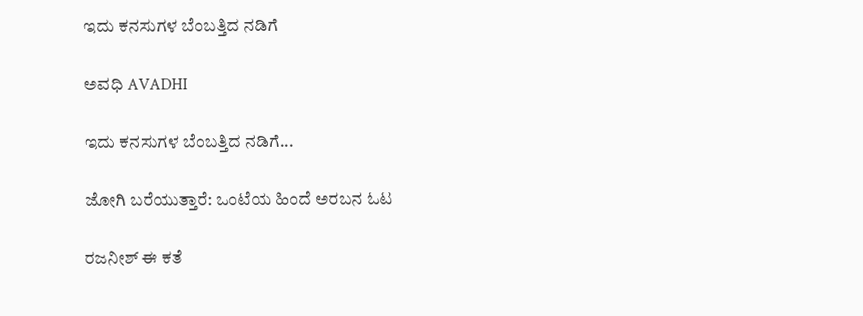ಇದು ಕನಸುಗಳ ಬೆಂಬತ್ತಿದ ನಡಿಗೆ‍

ಅವಧಿ AVADHI

ಇದು ಕನಸುಗಳ ಬೆಂಬತ್ತಿದ ನಡಿಗೆ...

ಜೋಗಿ ಬರೆಯುತ್ತಾರೆ: ಒಂಟೆಯ ಹಿಂದೆ ಅರಬನ ಓಟ

ರಜನೀಶ್ ಈ ಕತೆ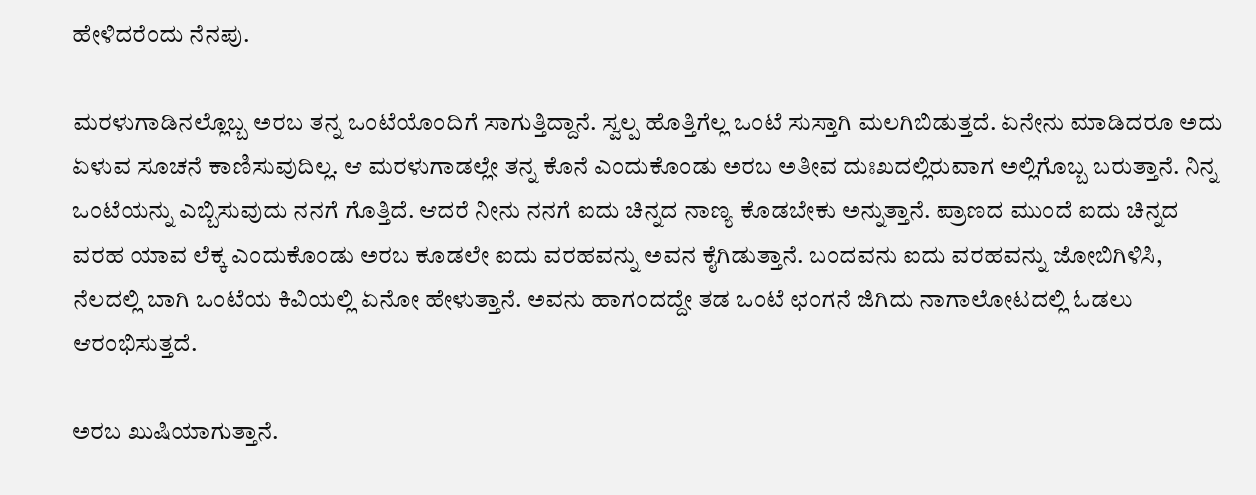ಹೇಳಿದರೆಂದು ನೆನಪು.

ಮರಳುಗಾಡಿನಲ್ಲೊಬ್ಬ ಅರಬ ತನ್ನ ಒಂಟೆಯೊಂದಿಗೆ ಸಾಗುತ್ತಿದ್ದಾನೆ. ಸ್ವಲ್ಪ ಹೊತ್ತಿಗೆಲ್ಲ ಒಂಟೆ ಸುಸ್ತಾಗಿ ಮಲಗಿಬಿಡುತ್ತದೆ. ಏನೇನು ಮಾಡಿದರೂ ಅದು ಏಳುವ ಸೂಚನೆ ಕಾಣಿಸುವುದಿಲ್ಲ. ಆ ಮರಳುಗಾಡಲ್ಲೇ ತನ್ನ ಕೊನೆ ಎಂದುಕೊಂಡು ಅರಬ ಅತೀವ ದುಃಖದಲ್ಲಿರುವಾಗ ಅಲ್ಲಿಗೊಬ್ಬ ಬರುತ್ತಾನೆ. ನಿನ್ನ ಒಂಟೆಯನ್ನು ಎಬ್ಬಿಸುವುದು ನನಗೆ ಗೊತ್ತಿದೆ. ಆದರೆ ನೀನು ನನಗೆ ಐದು ಚಿನ್ನದ ನಾಣ್ಯ ಕೊಡಬೇಕು ಅನ್ನುತ್ತಾನೆ. ಪ್ರಾಣದ ಮುಂದೆ ಐದು ಚಿನ್ನದ ವರಹ ಯಾವ ಲೆಕ್ಕ ಎಂದುಕೊಂಡು ಅರಬ ಕೂಡಲೇ ಐದು ವರಹವನ್ನು ಅವನ ಕೈಗಿಡುತ್ತಾನೆ. ಬಂದವನು ಐದು ವರಹವನ್ನು ಜೋಬಿಗಿಳಿಸಿ, ನೆಲದಲ್ಲಿ ಬಾಗಿ ಒಂಟೆಯ ಕಿವಿಯಲ್ಲಿ ಏನೋ ಹೇಳುತ್ತಾನೆ. ಅವನು ಹಾಗಂದದ್ದೇ ತಡ ಒಂಟೆ ಛಂಗನೆ ಜಿಗಿದು ನಾಗಾಲೋಟದಲ್ಲಿ ಓಡಲು ಆರಂಭಿಸುತ್ತದೆ.

ಅರಬ ಖುಷಿಯಾಗುತ್ತಾನೆ.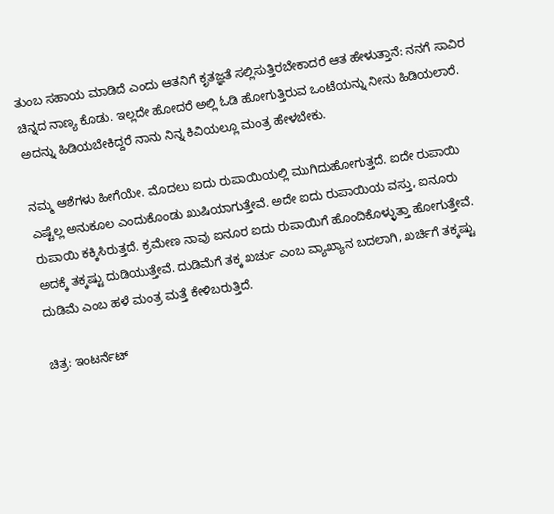ತುಂಬ ಸಹಾಯ ಮಾಡಿದೆ ಎಂದು ಆತನಿಗೆ ಕೃತಜ್ಞತೆ ಸಲ್ಲಿಸುತ್ತಿರಬೇಕಾದರೆ ಆತ ಹೇಳುತ್ತಾನೆ: ನನಗೆ ಸಾವಿರ ಚಿನ್ನದ ನಾಣ್ಯ ಕೊಡು. ಇಲ್ಲದೇ ಹೋದರೆ ಅಲ್ಲಿ ಓಡಿ ಹೋಗುತ್ತಿರುವ ಒಂಟೆಯನ್ನು ನೀನು ಹಿಡಿಯಲಾರೆ. ಅದನ್ನು ಹಿಡಿಯಬೇಕಿದ್ದರೆ ನಾನು ನಿನ್ನ ಕಿವಿಯಲ್ಲೂ ಮಂತ್ರ ಹೇಳಬೇಕು.

ನಮ್ಮ ಆಶೆಗಳು ಹೀಗೆಯೇ. ಮೊದಲು ಐದು ರುಪಾಯಿಯಲ್ಲಿ ಮುಗಿದುಹೋಗುತ್ತದೆ. ಐದೇ ರುಪಾಯಿ ಎಷ್ಟೆಲ್ಲ ಅನುಕೂಲ ಎಂದುಕೊಂಡು ಖುಷಿಯಾಗುತ್ತೇವೆ. ಅದೇ ಐದು ರುಪಾಯಿಯ ವಸ್ತು, ಐನೂರು ರುಪಾಯಿ ಕಕ್ಕಿಸಿರುತ್ತದೆ. ಕ್ರಮೇಣ ನಾವು ಐನೂರ ಐದು ರುಪಾಯಿಗೆ ಹೊಂದಿಕೊಳ್ಳುತ್ತಾ ಹೋಗುತ್ತೇವೆ. ಅದಕ್ಕೆ ತಕ್ಕಷ್ಟು ದುಡಿಯುತ್ತೇವೆ. ದುಡಿಮೆಗೆ ತಕ್ಕ ಖರ್ಚು ಎಂಬ ವ್ಯಾಖ್ಯಾನ ಬದಲಾಗಿ, ಖರ್ಚಿಗೆ ತಕ್ಕಷ್ಟು ದುಡಿಮೆ ಎಂಬ ಹಳೆ ಮಂತ್ರ ಮತ್ತೆ ಕೇಳಿಬರುತ್ತಿದೆ.

ಚಿತ್ರ: ಇಂಟರ್ನೆಟ್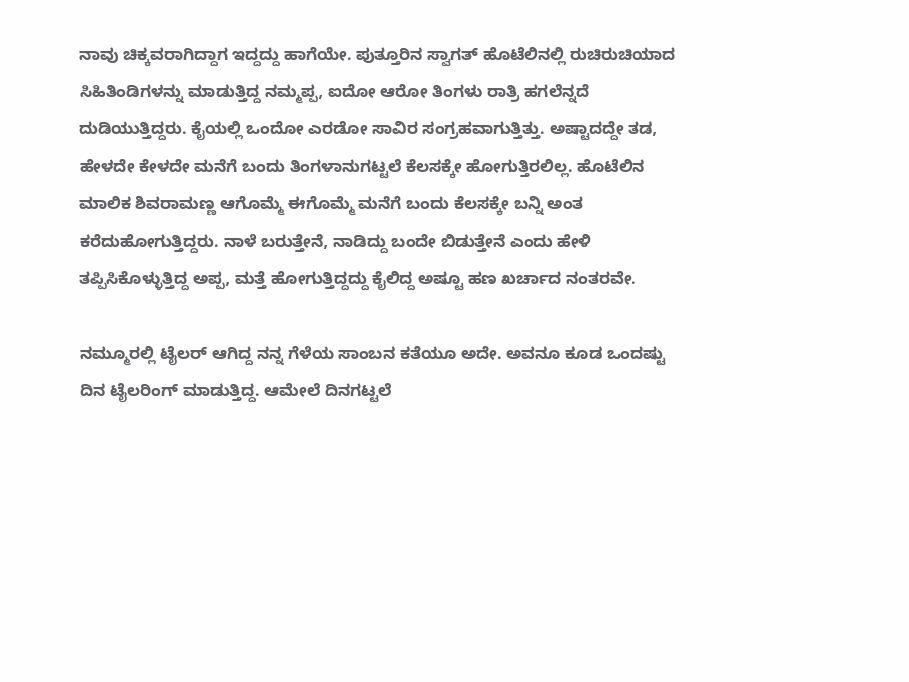ನಾವು ಚಿಕ್ಕವರಾಗಿದ್ದಾಗ ಇದ್ದದ್ದು ಹಾಗೆಯೇ. ಪುತ್ತೂರಿನ ಸ್ವಾಗತ್ ಹೊಟೆಲಿನಲ್ಲಿ ರುಚಿರುಚಿಯಾದ ಸಿಹಿತಿಂಡಿಗಳನ್ನು ಮಾಡುತ್ತಿದ್ದ ನಮ್ಮಪ್ಪ, ಐದೋ ಆರೋ ತಿಂಗಳು ರಾತ್ರಿ ಹಗಲೆನ್ನದೆ ದುಡಿಯುತ್ತಿದ್ದರು. ಕೈಯಲ್ಲಿ ಒಂದೋ ಎರಡೋ ಸಾವಿರ ಸಂಗ್ರಹವಾಗುತ್ತಿತ್ತು. ಅಷ್ಟಾದದ್ದೇ ತಡ, ಹೇಳದೇ ಕೇಳದೇ ಮನೆಗೆ ಬಂದು ತಿಂಗಳಾನುಗಟ್ಟಲೆ ಕೆಲಸಕ್ಕೇ ಹೋಗುತ್ತಿರಲಿಲ್ಲ. ಹೊಟೆಲಿನ ಮಾಲಿಕ ಶಿವರಾಮಣ್ಣ ಆಗೊಮ್ಮೆ ಈಗೊಮ್ಮೆ ಮನೆಗೆ ಬಂದು ಕೆಲಸಕ್ಕೇ ಬನ್ನಿ ಅಂತ ಕರೆದುಹೋಗುತ್ತಿದ್ದರು. ನಾಳೆ ಬರುತ್ತೇನೆ, ನಾಡಿದ್ದು ಬಂದೇ ಬಿಡುತ್ತೇನೆ ಎಂದು ಹೇಳಿ ತಪ್ಪಿಸಿಕೊಳ್ಳುತ್ತಿದ್ದ ಅಪ್ಪ, ಮತ್ತೆ ಹೋಗುತ್ತಿದ್ದದ್ದು ಕೈಲಿದ್ದ ಅಷ್ಟೂ ಹಣ ಖರ್ಚಾದ ನಂತರವೇ.

ನಮ್ಮೂರಲ್ಲಿ ಟೈಲರ್ ಆಗಿದ್ದ ನನ್ನ ಗೆಳೆಯ ಸಾಂಬನ ಕತೆಯೂ ಅದೇ. ಅವನೂ ಕೂಡ ಒಂದಷ್ಟು ದಿನ ಟೈಲರಿಂಗ್ ಮಾಡುತ್ತಿದ್ದ. ಆಮೇಲೆ ದಿನಗಟ್ಟಲೆ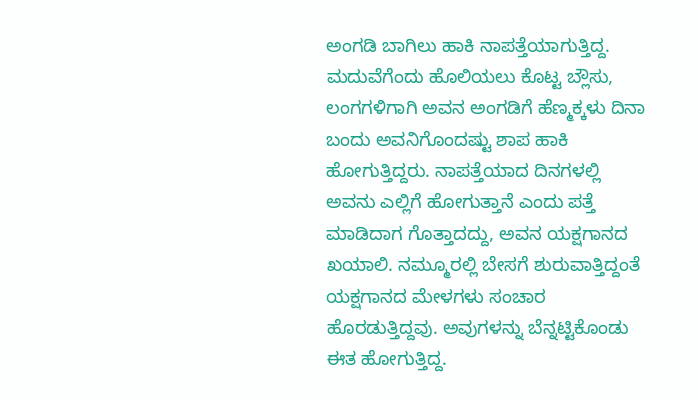ಅಂಗಡಿ ಬಾಗಿಲು ಹಾಕಿ ನಾಪತ್ತೆಯಾಗುತ್ತಿದ್ದ. ಮದುವೆಗೆಂದು ಹೊಲಿಯಲು ಕೊಟ್ಟ ಬ್ಲೌಸು, ಲಂಗಗಳಿಗಾಗಿ ಅವನ ಅಂಗಡಿಗೆ ಹೆಣ್ಮಕ್ಕಳು ದಿನಾ ಬಂದು ಅವನಿಗೊಂದಷ್ಟು ಶಾಪ ಹಾಕಿ ಹೋಗುತ್ತಿದ್ದರು. ನಾಪತ್ತೆಯಾದ ದಿನಗಳಲ್ಲಿ ಅವನು ಎಲ್ಲಿಗೆ ಹೋಗುತ್ತಾನೆ ಎಂದು ಪತ್ತೆ ಮಾಡಿದಾಗ ಗೊತ್ತಾದದ್ದು, ಅವನ ಯಕ್ಷಗಾನದ ಖಯಾಲಿ. ನಮ್ಮೂರಲ್ಲಿ ಬೇಸಗೆ ಶುರುವಾತ್ತಿದ್ದಂತೆ ಯಕ್ಷಗಾನದ ಮೇಳಗಳು ಸಂಚಾರ ಹೊರಡುತ್ತಿದ್ದವು. ಅವುಗಳನ್ನು ಬೆನ್ನಟ್ಟಿಕೊಂಡು ಈತ ಹೋಗುತ್ತಿದ್ದ.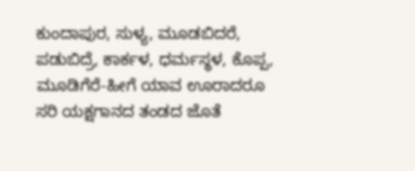ಕುಂದಾಪುರ, ಸುಳ್ಯ, ಮೂಡಬಿದರೆ, ಪಡುಬಿದ್ರೆ, ಕಾರ್ಕಳ, ಧರ್ಮಸ್ಥಳ, ಕೊಪ್ಪ, ಮೂಡಿಗೆರೆ-ಹೀಗೆ ಯಾವ ಊರಾದರೂ ಸರಿ ಯಕ್ಷಗಾನದ ತಂಡದ ಜೊತೆ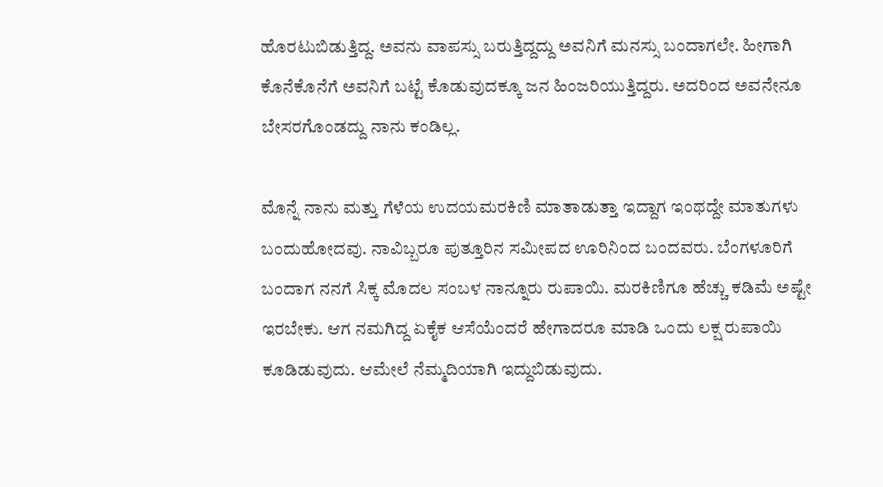ಹೊರಟುಬಿಡುತ್ತಿದ್ದ. ಅವನು ವಾಪಸ್ಸು ಬರುತ್ತಿದ್ದದ್ದು ಅವನಿಗೆ ಮನಸ್ಸು ಬಂದಾಗಲೇ. ಹೀಗಾಗಿ ಕೊನೆಕೊನೆಗೆ ಅವನಿಗೆ ಬಟ್ಟೆ ಕೊಡುವುದಕ್ಕೂ ಜನ ಹಿಂಜರಿಯುತ್ತಿದ್ದರು. ಅದರಿಂದ ಅವನೇನೂ ಬೇಸರಗೊಂಡದ್ದು ನಾನು ಕಂಡಿಲ್ಲ.

ಮೊನ್ನೆ ನಾನು ಮತ್ತು ಗೆಳೆಯ ಉದಯಮರಕಿಣಿ ಮಾತಾಡುತ್ತಾ ಇದ್ದಾಗ ಇಂಥದ್ದೇ ಮಾತುಗಳು ಬಂದುಹೋದವು. ನಾವಿಬ್ಬರೂ ಪುತ್ತೂರಿನ ಸಮೀಪದ ಊರಿನಿಂದ ಬಂದವರು. ಬೆಂಗಳೂರಿಗೆ ಬಂದಾಗ ನನಗೆ ಸಿಕ್ಕ ಮೊದಲ ಸಂಬಳ ನಾನ್ನೂರು ರುಪಾಯಿ. ಮರಕಿಣಿಗೂ ಹೆಚ್ಚು ಕಡಿಮೆ ಅಷ್ಟೇ ಇರಬೇಕು. ಆಗ ನಮಗಿದ್ದ ಏಕೈಕ ಆಸೆಯೆಂದರೆ ಹೇಗಾದರೂ ಮಾಡಿ ಒಂದು ಲಕ್ಷ ರುಪಾಯಿ ಕೂಡಿಡುವುದು. ಆಮೇಲೆ ನೆಮ್ಮದಿಯಾಗಿ ಇದ್ದುಬಿಡುವುದು.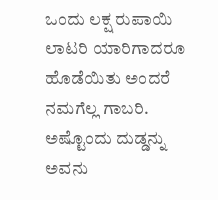ಒಂದು ಲಕ್ಷ ರುಪಾಯಿ ಲಾಟರಿ ಯಾರಿಗಾದರೂ ಹೊಡೆಯಿತು ಅಂದರೆ ನಮಗೆಲ್ಲ ಗಾಬರಿ. ಅಷ್ಟೊಂದು ದುಡ್ಡನ್ನು ಅವನು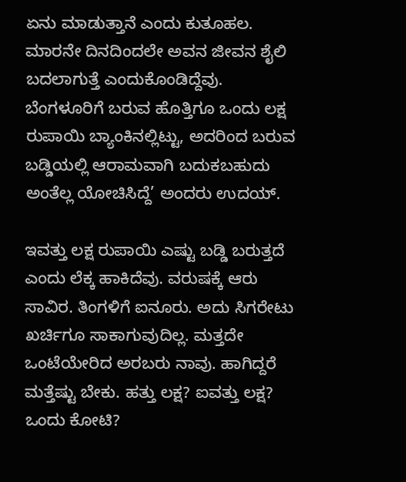ಏನು ಮಾಡುತ್ತಾನೆ ಎಂದು ಕುತೂಹಲ. ಮಾರನೇ ದಿನದಿಂದಲೇ ಅವನ ಜೀವನ ಶೈಲಿ ಬದಲಾಗುತ್ತೆ ಎಂದುಕೊಂಡಿದ್ದೆವು. ಬೆಂಗಳೂರಿಗೆ ಬರುವ ಹೊತ್ತಿಗೂ ಒಂದು ಲಕ್ಷ ರುಪಾಯಿ ಬ್ಯಾಂಕಿನಲ್ಲಿಟ್ಟು, ಅದರಿಂದ ಬರುವ ಬಡ್ಡಿಯಲ್ಲಿ ಆರಾಮವಾಗಿ ಬದುಕಬಹುದು ಅಂತೆಲ್ಲ ಯೋಚಿಸಿದ್ದೆ’ ಅಂದರು ಉದಯ್.

ಇವತ್ತು ಲಕ್ಷ ರುಪಾಯಿ ಎಷ್ಟು ಬಡ್ಡಿ ಬರುತ್ತದೆ ಎಂದು ಲೆಕ್ಕ ಹಾಕಿದೆವು. ವರುಷಕ್ಕೆ ಆರು ಸಾವಿರ. ತಿಂಗಳಿಗೆ ಐನೂರು. ಅದು ಸಿಗರೇಟು ಖರ್ಚಿಗೂ ಸಾಕಾಗುವುದಿಲ್ಲ. ಮತ್ತದೇ ಒಂಟೆಯೇರಿದ ಅರಬರು ನಾವು. ಹಾಗಿದ್ದರೆ ಮತ್ತೆಷ್ಟು ಬೇಕು. ಹತ್ತು ಲಕ್ಷ? ಐವತ್ತು ಲಕ್ಷ? ಒಂದು ಕೋಟಿ?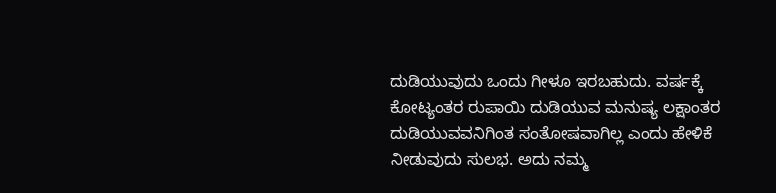ದುಡಿಯುವುದು ಒಂದು ಗೀಳೂ ಇರಬಹುದು. ವರ್ಷಕ್ಕೆ ಕೋಟ್ಯಂತರ ರುಪಾಯಿ ದುಡಿಯುವ ಮನುಷ್ಯ ಲಕ್ಷಾಂತರ ದುಡಿಯುವವನಿಗಿಂತ ಸಂತೋಷವಾಗಿಲ್ಲ ಎಂದು ಹೇಳಿಕೆ ನೀಡುವುದು ಸುಲಭ. ಅದು ನಮ್ಮ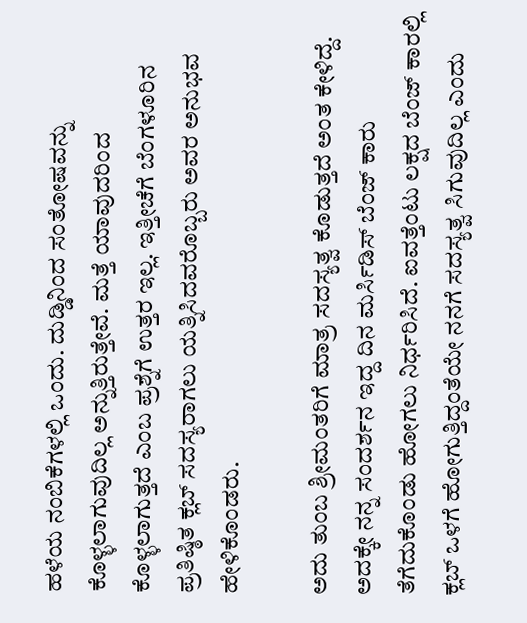ಹಳೆಯ ನಂಬಿಕೆಗಳಲ್ಲಿ ಒಂದು. ದುಡ್ಡಿನಿಂದ ಸಂತೋಷವನ್ನು ಕೊಳ್ಳಲಾಗುವುದಿಲ್ಲ ಅನ್ನುತ್ತಿರುತ್ತೇವೆ. ಮತ್ತೆ ಯಾವುದರಿಂದ ಕೊಳ್ಳಲಾಗುತ್ತದೆ ಎಂಬ ಪ್ರಶ್ನೆಗೆ ಉತ್ತರ ಇಲ್ಲ. ಇತ್ತೀಚೆಗೆ ಬೆಂಗಳೂರಿನ ಪ್ರತಿಷ್ಠಿತ ಕ್ಲಬ್ ಸದಸ್ಯರಾಗಲು ಯತ್ನಿಸಿದವರೊಬ್ಬರು ಅವರ ಅನುಭವ ಹೇಳಿಕೊಂಡರು.

ಅದು ತುಂಬ ಶ್ರೀಮಂತರಿಗೆ ಮಾತ್ರ ಸದಸ್ಯತ್ವ ಕೊಡುತ್ತದೆ ಅಂತ ಕೇಳಿದ್ದೆ. ಅದಕ್ಕೇ ನನ್ನ ಸಂದರ್ಶನ ಇದ್ದ ದಿನ ಮರ್ಸಿಡಿಸ್ ಬೆಂಜ್ ಕಾರು ತೆಗೆದುಕೊಂಡು ಹೋಗಲು ನಿರ್ಧರಿಸಿದೆ. ಐವತ್ತೆಂಟು ಲಕ್ಷದ ಬೆಂಜ್ ಕಾರಲ್ಲಿ ಕ್ಲಬ್ ಒಳಗೆ ಹೋಗುತ್ತಿದ್ದಂತೆಯೇ ನನಗೆ ಸದಸ್ಯತ್ವ ಸಿಗುವುದಿಲ್ಲ ಎಂದು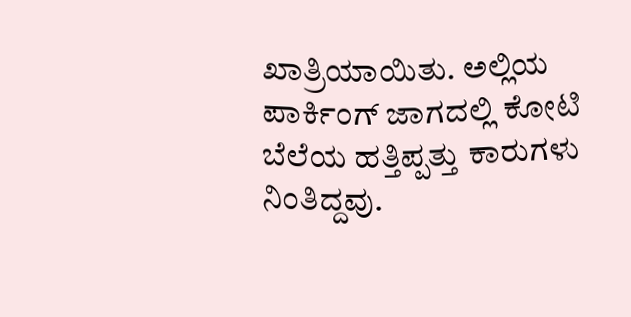ಖಾತ್ರಿಯಾಯಿತು. ಅಲ್ಲಿಯ ಪಾರ್ಕಿಂಗ್ ಜಾಗದಲ್ಲಿ ಕೋಟಿ ಬೆಲೆಯ ಹತ್ತಿಪ್ಪತ್ತು ಕಾರುಗಳು ನಿಂತಿದ್ದವು.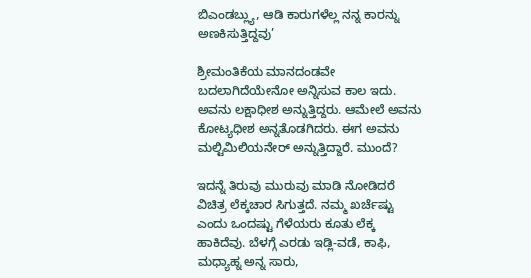ಬಿಎಂಡಬ್ಲ್ಯು, ಆಡಿ ಕಾರುಗಳೆಲ್ಲ ನನ್ನ ಕಾರನ್ನು ಅಣಕಿಸುತ್ತಿದ್ದವು’

ಶ್ರೀಮಂತಿಕೆಯ ಮಾನದಂಡವೇ ಬದಲಾಗಿದೆಯೇನೋ ಅನ್ನಿಸುವ ಕಾಲ ಇದು. ಅವನು ಲಕ್ಷಾಧೀಶ ಅನ್ನುತ್ತಿದ್ದರು. ಆಮೇಲೆ ಅವನು ಕೋಟ್ಯಧೀಶ ಅನ್ನತೊಡಗಿದರು. ಈಗ ಅವನು ಮಲ್ಟಿಮಿಲಿಯನೇರ್ ಅನ್ನುತ್ತಿದ್ದಾರೆ. ಮುಂದೆ?

ಇದನ್ನೆ ತಿರುವು ಮುರುವು ಮಾಡಿ ನೋಡಿದರೆ ವಿಚಿತ್ರ ಲೆಕ್ಕಚಾರ ಸಿಗುತ್ತದೆ. ನಮ್ಮ ಖರ್ಚೆಷ್ಟು ಎಂದು ಒಂದಷ್ಟು ಗೆಳೆಯರು ಕೂತು ಲೆಕ್ಕ ಹಾಕಿದೆವು. ಬೆಳಗ್ಗೆ ಎರಡು ಇಡ್ಲಿ-ವಡೆ, ಕಾಫಿ, ಮಧ್ಯಾಹ್ನ ಅನ್ನ ಸಾರು,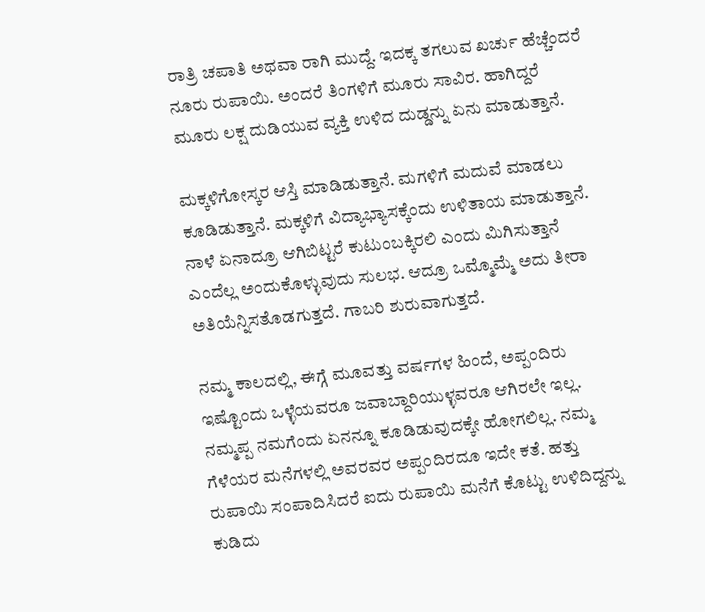ರಾತ್ರಿ ಚಪಾತಿ ಅಥವಾ ರಾಗಿ ಮುದ್ದೆ. ಇದಕ್ಕ ತಗಲುವ ಖರ್ಚು ಹೆಚ್ಚೆಂದರೆ ನೂರು ರುಪಾಯಿ. ಅಂದರೆ ತಿಂಗಳಿಗೆ ಮೂರು ಸಾವಿರ. ಹಾಗಿದ್ದರೆ ಮೂರು ಲಕ್ಷ ದುಡಿಯುವ ವ್ಯಕ್ತಿ ಉಳಿದ ದುಡ್ಡನ್ನು ಏನು ಮಾಡುತ್ತಾನೆ.

ಮಕ್ಕಳಿಗೋಸ್ಕರ ಆಸ್ತಿ ಮಾಡಿಡುತ್ತಾನೆ. ಮಗಳಿಗೆ ಮದುವೆ ಮಾಡಲು ಕೂಡಿಡುತ್ತಾನೆ. ಮಕ್ಕಳಿಗೆ ವಿದ್ಯಾಭ್ಯಾಸಕ್ಕೆಂದು ಉಳಿತಾಯ ಮಾಡುತ್ತಾನೆ. ನಾಳೆ ಏನಾದ್ರೂ ಆಗಿಬಿಟ್ಟರೆ ಕುಟುಂಬಕ್ಕಿರಲಿ ಎಂದು ಮಿಗಿಸುತ್ತಾನೆ ಎಂದೆಲ್ಲ ಅಂದುಕೊಳ್ಳುವುದು ಸುಲಭ. ಆದ್ರೂ ಒಮ್ಮೊಮ್ಮೆ ಅದು ತೀರಾ ಅತಿಯೆನ್ನಿಸತೊಡಗುತ್ತದೆ. ಗಾಬರಿ ಶುರುವಾಗುತ್ತದೆ.

ನಮ್ಮ ಕಾಲದಲ್ಲಿ, ಈಗ್ಗೆ ಮೂವತ್ತು ವರ್ಷಗಳ ಹಿಂದೆ, ಅಪ್ಪಂದಿರು ಇಷ್ಟೊಂದು ಒಳ್ಳೆಯವರೂ ಜವಾಬ್ದಾರಿಯುಳ್ಳವರೂ ಆಗಿರಲೇ ಇಲ್ಲ. ನಮ್ಮಪ್ಪ ನಮಗೆಂದು ಏನನ್ನೂ ಕೂಡಿಡುವುದಕ್ಕೇ ಹೋಗಲಿಲ್ಲ. ನಮ್ಮ ಗೆಳೆಯರ ಮನೆಗಳಲ್ಲಿ ಅವರವರ ಅಪ್ಪಂದಿರದೂ ಇದೇ ಕತೆ. ಹತ್ತು ರುಪಾಯಿ ಸಂಪಾದಿಸಿದರೆ ಐದು ರುಪಾಯಿ ಮನೆಗೆ ಕೊಟ್ಟು ಉಳಿದಿದ್ದನ್ನು ಕುಡಿದು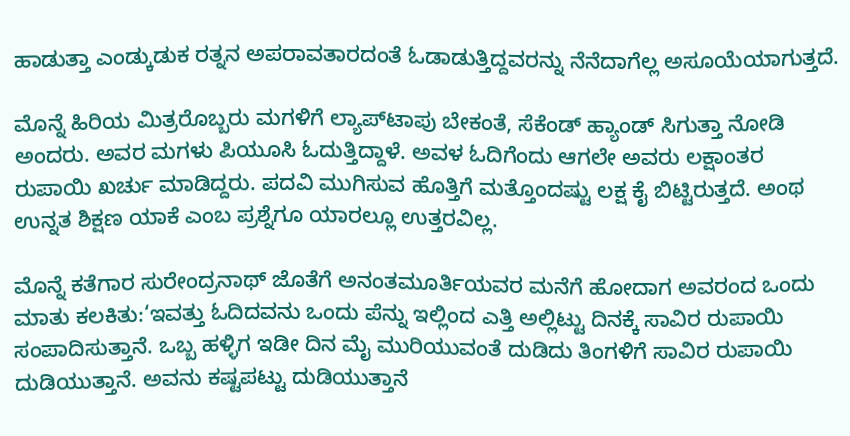ಹಾಡುತ್ತಾ ಎಂಡ್ಕುಡುಕ ರತ್ನನ ಅಪರಾವತಾರದಂತೆ ಓಡಾಡುತ್ತಿದ್ದವರನ್ನು ನೆನೆದಾಗೆಲ್ಲ ಅಸೂಯೆಯಾಗುತ್ತದೆ.

ಮೊನ್ನೆ ಹಿರಿಯ ಮಿತ್ರರೊಬ್ಬರು ಮಗಳಿಗೆ ಲ್ಯಾಪ್‌ಟಾಪು ಬೇಕಂತೆ, ಸೆಕೆಂಡ್ ಹ್ಯಾಂಡ್ ಸಿಗುತ್ತಾ ನೋಡಿ ಅಂದರು. ಅವರ ಮಗಳು ಪಿಯೂಸಿ ಓದುತ್ತಿದ್ದಾಳೆ. ಅವಳ ಓದಿಗೆಂದು ಆಗಲೇ ಅವರು ಲಕ್ಷಾಂತರ ರುಪಾಯಿ ಖರ್ಚು ಮಾಡಿದ್ದರು. ಪದವಿ ಮುಗಿಸುವ ಹೊತ್ತಿಗೆ ಮತ್ತೊಂದಷ್ಟು ಲಕ್ಷ ಕೈ ಬಿಟ್ಟಿರುತ್ತದೆ. ಅಂಥ ಉನ್ನತ ಶಿಕ್ಷಣ ಯಾಕೆ ಎಂಬ ಪ್ರಶ್ನೆಗೂ ಯಾರಲ್ಲೂ ಉತ್ತರವಿಲ್ಲ.

ಮೊನ್ನೆ ಕತೆಗಾರ ಸುರೇಂದ್ರನಾಥ್ ಜೊತೆಗೆ ಅನಂತಮೂರ್ತಿಯವರ ಮನೆಗೆ ಹೋದಾಗ ಅವರಂದ ಒಂದು ಮಾತು ಕಲಕಿತು:‘ಇವತ್ತು ಓದಿದವನು ಒಂದು ಪೆನ್ನು ಇಲ್ಲಿಂದ ಎತ್ತಿ ಅಲ್ಲಿಟ್ಟು ದಿನಕ್ಕೆ ಸಾವಿರ ರುಪಾಯಿ ಸಂಪಾದಿಸುತ್ತಾನೆ. ಒಬ್ಬ ಹಳ್ಳಿಗ ಇಡೀ ದಿನ ಮೈ ಮುರಿಯುವಂತೆ ದುಡಿದು ತಿಂಗಳಿಗೆ ಸಾವಿರ ರುಪಾಯಿ ದುಡಿಯುತ್ತಾನೆ. ಅವನು ಕಷ್ಟಪಟ್ಟು ದುಡಿಯುತ್ತಾನೆ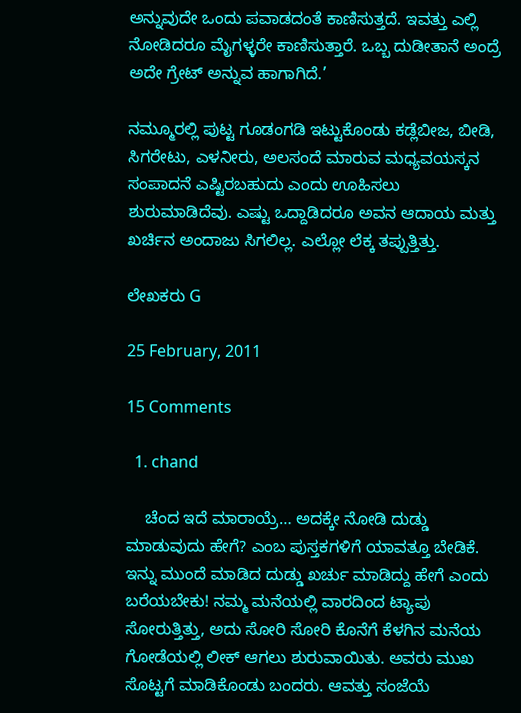ಅನ್ನುವುದೇ ಒಂದು ಪವಾಡದಂತೆ ಕಾಣಿಸುತ್ತದೆ. ಇವತ್ತು ಎಲ್ಲಿ ನೋಡಿದರೂ ಮೈಗಳ್ಳರೇ ಕಾಣಿಸುತ್ತಾರೆ. ಒಬ್ಬ ದುಡೀತಾನೆ ಅಂದ್ರೆ ಅದೇ ಗ್ರೇಟ್ ಅನ್ನುವ ಹಾಗಾಗಿದೆ.’

ನಮ್ಮೂರಲ್ಲಿ ಪುಟ್ಟ ಗೂಡಂಗಡಿ ಇಟ್ಟುಕೊಂಡು ಕಡ್ಲೆಬೀಜ, ಬೀಡಿ, ಸಿಗರೇಟು, ಎಳನೀರು, ಅಲಸಂದೆ ಮಾರುವ ಮಧ್ಯವಯಸ್ಕನ ಸಂಪಾದನೆ ಎಷ್ಟಿರಬಹುದು ಎಂದು ಊಹಿಸಲು ಶುರುಮಾಡಿದೆವು. ಎಷ್ಟು ಒದ್ದಾಡಿದರೂ ಅವನ ಆದಾಯ ಮತ್ತು ಖರ್ಚಿನ ಅಂದಾಜು ಸಿಗಲಿಲ್ಲ. ಎಲ್ಲೋ ಲೆಕ್ಕ ತಪ್ಪುತ್ತಿತ್ತು.

ಲೇಖಕರು G

25 February, 2011

15 Comments

  1. chand

    ಚೆಂದ ಇದೆ ಮಾರಾಯ್ರೆ… ಅದಕ್ಕೇ ನೋಡಿ ದುಡ್ಡು ಮಾಡುವುದು ಹೇಗೆ? ಎಂಬ ಪುಸ್ತಕಗಳಿಗೆ ಯಾವತ್ತೂ ಬೇಡಿಕೆ. ಇನ್ನು ಮುಂದೆ ಮಾಡಿದ ದುಡ್ಡು ಖರ್ಚು ಮಾಡಿದ್ದು ಹೇಗೆ ಎಂದು ಬರೆಯಬೇಕು! ನಮ್ಮ ಮನೆಯಲ್ಲಿ ವಾರದಿಂದ ಟ್ಯಾಪು ಸೋರುತ್ತಿತ್ತು, ಅದು ಸೋರಿ ಸೋರಿ ಕೊನೆಗೆ ಕೆಳಗಿನ ಮನೆಯ ಗೋಡೆಯಲ್ಲಿ ಲೀಕ್ ಆಗಲು ಶುರುವಾಯಿತು. ಅವರು ಮುಖ ಸೊಟ್ಟಗೆ ಮಾಡಿಕೊಂಡು ಬಂದರು. ಆವತ್ತು ಸಂಜೆಯೆ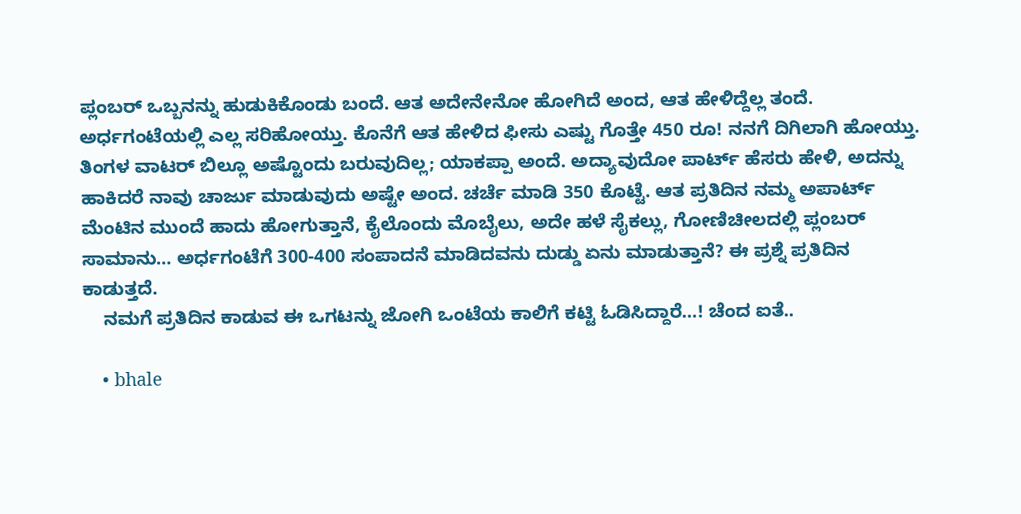ಪ್ಲಂಬರ್ ಒಬ್ಬನನ್ನು ಹುಡುಕಿಕೊಂಡು ಬಂದೆ. ಆತ ಅದೇನೇನೋ ಹೋಗಿದೆ ಅಂದ, ಆತ ಹೇಳಿದ್ದೆಲ್ಲ ತಂದೆ. ಅರ್ಧಗಂಟೆಯಲ್ಲಿ ಎಲ್ಲ ಸರಿಹೋಯ್ತು. ಕೊನೆಗೆ ಆತ ಹೇಳಿದ ಫೀಸು ಎಷ್ಟು ಗೊತ್ತೇ 450 ರೂ! ನನಗೆ ದಿಗಿಲಾಗಿ ಹೋಯ್ತು. ತಿಂಗಳ ವಾಟರ್ ಬಿಲ್ಲೂ ಅಷ್ಟೊಂದು ಬರುವುದಿಲ್ಲ; ಯಾಕಪ್ಪಾ ಅಂದೆ. ಅದ್ಯಾವುದೋ ಪಾರ್ಟ್ ಹೆಸರು ಹೇಳಿ, ಅದನ್ನು ಹಾಕಿದರೆ ನಾವು ಚಾರ್ಜು ಮಾಡುವುದು ಅಷ್ಟೇ ಅಂದ. ಚರ್ಚೆ ಮಾಡಿ 350 ಕೊಟ್ಟೆ. ಆತ ಪ್ರತಿದಿನ ನಮ್ಮ ಅಪಾರ್ಟ್ ಮೆಂಟಿನ ಮುಂದೆ ಹಾದು ಹೋಗುತ್ತಾನೆ, ಕೈಲೊಂದು ಮೊಬೈಲು, ಅದೇ ಹಳೆ ಸೈಕಲ್ಲು, ಗೋಣಿಚೀಲದಲ್ಲಿ ಪ್ಲಂಬರ್ ಸಾಮಾನು… ಅರ್ಧಗಂಟೆಗೆ 300-400 ಸಂಪಾದನೆ ಮಾಡಿದವನು ದುಡ್ಡು ಏನು ಮಾಡುತ್ತಾನೆ? ಈ ಪ್ರಶ್ನೆ ಪ್ರತಿದಿನ ಕಾಡುತ್ತದೆ.
    ನಮಗೆ ಪ್ರತಿದಿನ ಕಾಡುವ ಈ ಒಗಟನ್ನು ಜೋಗಿ ಒಂಟೆಯ ಕಾಲಿಗೆ ಕಟ್ಟಿ ಓಡಿಸಿದ್ದಾರೆ…! ಚೆಂದ ಐತೆ..

    • bhale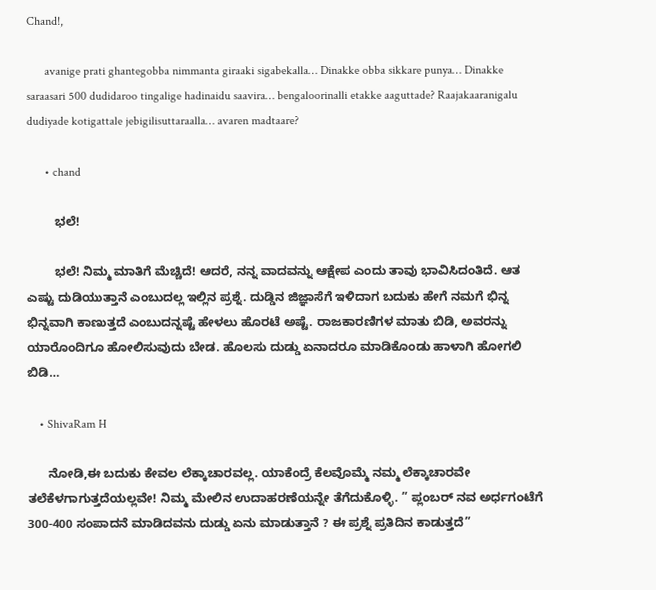Chand!,

      avanige prati ghantegobba nimmanta giraaki sigabekalla… Dinakke obba sikkare punya… Dinakke saraasari 500 dudidaroo tingalige hadinaidu saavira… bengaloorinalli etakke aaguttade? Raajakaaranigalu dudiyade kotigattale jebigilisuttaraalla… avaren madtaare?

      • chand

        ಭಲೆ!

        ಭಲೆ! ನಿಮ್ಮ ಮಾತಿಗೆ ಮೆಚ್ಚಿದೆ! ಆದರೆ, ನನ್ನ ವಾದವನ್ನು ಆಕ್ಷೇಪ ಎಂದು ತಾವು ಭಾವಿಸಿದಂತಿದೆ. ಆತ ಎಷ್ಟು ದುಡಿಯುತ್ತಾನೆ ಎಂಬುದಲ್ಲ ಇಲ್ಲಿನ ಪ್ರಶ್ನೆ. ದುಡ್ಡಿನ ಜಿಜ್ಞಾಸೆಗೆ ಇಳಿದಾಗ ಬದುಕು ಹೇಗೆ ನಮಗೆ ಭಿನ್ನ ಭಿನ್ನವಾಗಿ ಕಾಣುತ್ತದೆ ಎಂಬುದನ್ನಷ್ಟೆ ಹೇಳಲು ಹೊರಟೆ ಅಷ್ಟೆ. ರಾಜಕಾರಣಿಗಳ ಮಾತು ಬಿಡಿ, ಅವರನ್ನು ಯಾರೊಂದಿಗೂ ಹೋಲಿಸುವುದು ಬೇಡ. ಹೊಲಸು ದುಡ್ಡು ಏನಾದರೂ ಮಾಡಿಕೊಂಡು ಹಾಳಾಗಿ ಹೋಗಲಿ ಬಿಡಿ…

    • ShivaRam H

      ನೋಡಿ,ಈ ಬದುಕು ಕೇವಲ ಲೆಕ್ಕಾಚಾರವಲ್ಲ. ಯಾಕೆಂದ್ರೆ ಕೆಲವೊಮ್ಮೆ ನಮ್ಮ ಲೆಕ್ಕಾಚಾರವೇ ತಲೆಕೆಳಗಾಗುತ್ತದೆಯಲ್ಲವೇ! ನಿಮ್ಮ ಮೇಲಿನ ಉದಾಹರಣೆಯನ್ನೇ ತೆಗೆದುಕೊಳ್ಳಿ. ” ಪ್ಲಂಬರ್ ನವ ಅರ್ಧಗಂಟೆಗೆ 300-400 ಸಂಪಾದನೆ ಮಾಡಿದವನು ದುಡ್ಡು ಏನು ಮಾಡುತ್ತಾನೆ ? ಈ ಪ್ರಶ್ನೆ ಪ್ರತಿದಿನ ಕಾಡುತ್ತದೆ”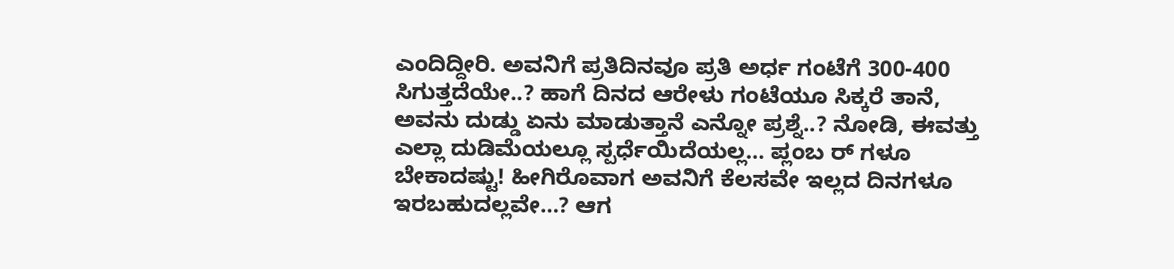ಎಂದಿದ್ದೀರಿ. ಅವನಿಗೆ ಪ್ರತಿದಿನವೂ ಪ್ರತಿ ಅರ್ಧ ಗಂಟೆಗೆ 300-400 ಸಿಗುತ್ತದೆಯೇ..? ಹಾಗೆ ದಿನದ ಆರೇಳು ಗಂಟೆಯೂ ಸಿಕ್ಕರೆ ತಾನೆ, ಅವನು ದುಡ್ಡು ಏನು ಮಾಡುತ್ತಾನೆ ಎನ್ನೋ ಪ್ರಶ್ನೆ..? ನೋಡಿ, ಈವತ್ತು ಎಲ್ಲಾ ದುಡಿಮೆಯಲ್ಲೂ ಸ್ಪರ್ಧೆಯಿದೆಯಲ್ಲ… ಪ್ಲಂಬ ರ್ ಗಳೂ ಬೇಕಾದಷ್ಟು! ಹೀಗಿರೊವಾಗ ಅವನಿಗೆ ಕೆಲಸವೇ ಇಲ್ಲದ ದಿನಗಳೂ ಇರಬಹುದಲ್ಲವೇ…? ಆಗ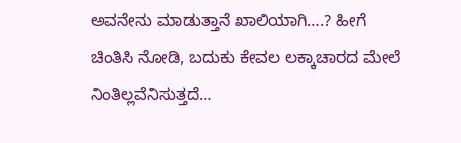ಅವನೇನು ಮಾಡುತ್ತಾನೆ ಖಾಲಿಯಾಗಿ….? ಹೀಗೆ ಚಿಂತಿಸಿ ನೋಡಿ, ಬದುಕು ಕೇವಲ ಲಕ್ಕಾಚಾರದ ಮೇಲೆ ನಿಂತಿಲ್ಲವೆನಿಸುತ್ತದೆ…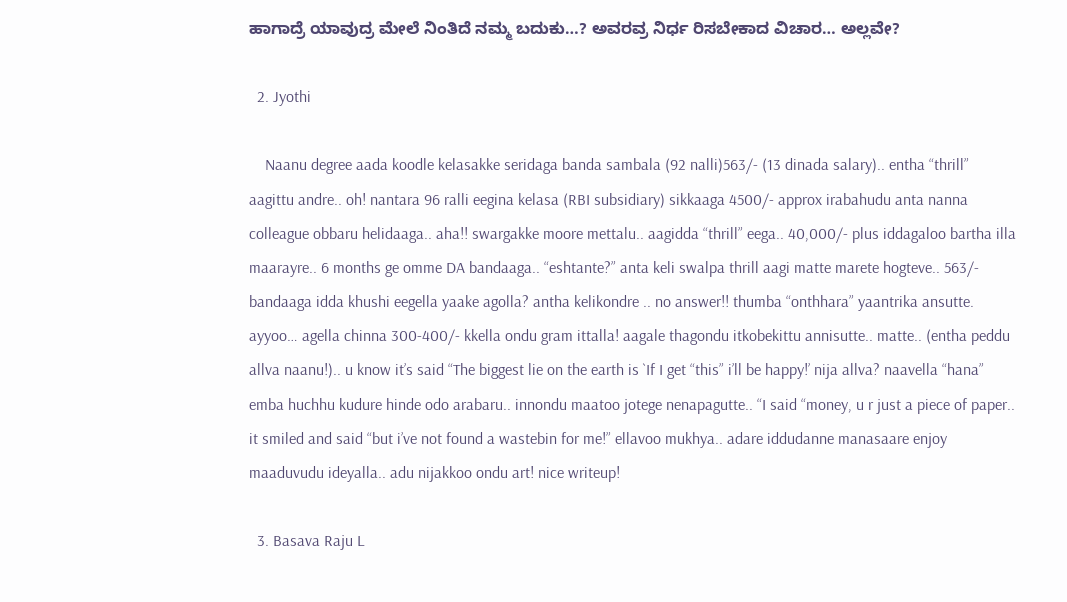ಹಾಗಾದ್ರೆ ಯಾವುದ್ರ ಮೇಲೆ ನಿಂತಿದೆ ನಮ್ಮ ಬದುಕು…? ಅವರವ್ರ ನಿರ್ಧ ರಿಸಬೇಕಾದ ವಿಚಾರ… ಅಲ್ಲವೇ?

  2. Jyothi

    Naanu degree aada koodle kelasakke seridaga banda sambala (92 nalli)563/- (13 dinada salary).. entha “thrill” aagittu andre.. oh! nantara 96 ralli eegina kelasa (RBI subsidiary) sikkaaga 4500/- approx irabahudu anta nanna colleague obbaru helidaaga.. aha!! swargakke moore mettalu.. aagidda “thrill” eega.. 40,000/- plus iddagaloo bartha illa maarayre.. 6 months ge omme DA bandaaga.. “eshtante?” anta keli swalpa thrill aagi matte marete hogteve.. 563/- bandaaga idda khushi eegella yaake agolla? antha kelikondre .. no answer!! thumba “onthhara” yaantrika ansutte. ayyoo… agella chinna 300-400/- kkella ondu gram ittalla! aagale thagondu itkobekittu annisutte.. matte.. (entha peddu allva naanu!).. u know it’s said “The biggest lie on the earth is `If I get “this” i’ll be happy!’ nija allva? naavella “hana” emba huchhu kudure hinde odo arabaru.. innondu maatoo jotege nenapagutte.. “I said “money, u r just a piece of paper.. it smiled and said “but i’ve not found a wastebin for me!” ellavoo mukhya.. adare iddudanne manasaare enjoy maaduvudu ideyalla.. adu nijakkoo ondu art! nice writeup!

  3. Basava Raju L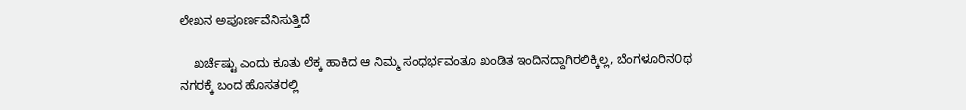ಲೇಖನ ಅಪೂರ್ಣವೆನಿಸುತ್ತಿದೆ

    ಖರ್ಚೆಷ್ಟು ಎಂದು ಕೂತು ಲೆಕ್ಕ ಹಾಕಿದ ಆ ನಿಮ್ಮ ಸಂಧರ್ಭವಂತೂ ಖಂಡಿತ ಇಂದಿನದ್ದಾಗಿರಲಿಕ್ಕಿಲ್ಲ, ಬೆಂಗಳೂರಿನ೦ಥ ನಗರಕ್ಕೆ ಬಂದ ಹೊಸತರಲ್ಲಿ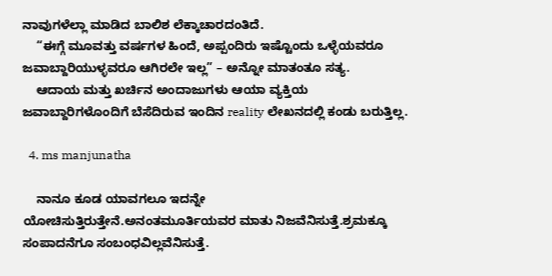ನಾವುಗಳೆಲ್ಲಾ ಮಾಡಿದ ಬಾಲಿಶ ಲೆಕ್ಕಾಚಾರದಂತಿದೆ.
    “ಈಗ್ಗೆ ಮೂವತ್ತು ವರ್ಷಗಳ ಹಿಂದೆ, ಅಪ್ಪಂದಿರು ಇಷ್ಟೊಂದು ಒಳ್ಳೆಯವರೂ ಜವಾಬ್ದಾರಿಯುಳ್ಳವರೂ ಆಗಿರಲೇ ಇಲ್ಲ” – ಅನ್ನೋ ಮಾತಂತೂ ಸತ್ಯ.
    ಆದಾಯ ಮತ್ತು ಖರ್ಚಿನ ಅಂದಾಜುಗಳು ಆಯಾ ವ್ಯಕ್ತಿಯ ಜವಾಬ್ದಾರಿಗಳೊಂದಿಗೆ ಬೆಸೆದಿರುವ ಇಂದಿನ reality ಲೇಖನದಲ್ಲಿ ಕಂಡು ಬರುತ್ತಿಲ್ಲ.

  4. ms manjunatha

    ನಾನೂ ಕೂಡ ಯಾವಗಲೂ ಇದನ್ನೇ ಯೋಚಿಸುತ್ತಿರುತ್ತೇನೆ.ಅನಂತಮೂರ್ತಿಯವರ ಮಾತು ನಿಜವೆನಿಸುತ್ತೆ.ಶ್ರಮಕ್ಕೂ ಸಂಪಾದನೆಗೂ ಸಂಬಂಧವಿಲ್ಲವೆನಿಸುತ್ತೆ.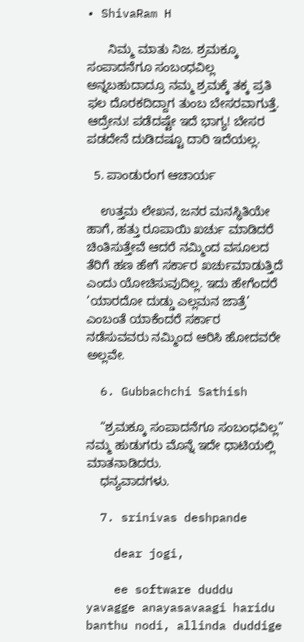• ShivaRam H

      ನಿಮ್ಮ ಮಾತು ನಿಜ. ಶ್ರಮಕ್ಕೂ ಸಂಪಾದನೆಗೂ ಸಂಬಂಧವಿಲ್ಲ ಅನ್ನಬಹುದಾದ್ರೂ ನಮ್ಮ ಶ್ರಮಕ್ಕೆ ತಕ್ಕ ಪ್ರತಿ ಫಲ ದೊರಕದಿದ್ದಾಗ ತುಂಬ ಬೇಸರವಾಗುತ್ತೆ. ಆದ್ರೇನು! ಪಡೆದಷ್ಟೇ ಇದೆ ಭಾಗ್ಯ! ಬೇಸರ ಪಡದೇನೆ ದುಡಿದಷ್ಟೂ ದಾರಿ ಇದೆಯಲ್ಲ.

  5. ಪಾಂಡುರಂಗ ಆಚಾರ್ಯ

    ಉತ್ತಮ ಲೇಖನ, ಜನರ ಮನಸ್ಥಿತಿಯೇ ಹಾಗೆ, ಹತ್ತು ರೂಪಾಯಿ ಖರ್ಚು ಮಾಡಿದರೆ ಚಿಂತಿಸುತ್ತೇವೆ ಆದರೆ ನಮ್ಮಿಂದ ವಸೂಲದ ತೆರಿಗೆ ಹಣ ಹೇಗೆ ಸರ್ಕಾರ ಖರ್ಚುಮಾಡುತ್ತಿದೆ ಎಂದು ಯೋಚಿಸುವುದಿಲ್ಲ. ಇದು ಹೇಗೆಂದರೆ ‘ಯಾರದೋ ದುಡ್ಡು ಎಲ್ಲಮನ ಜಾತ್ರೆ’ ಎಂಬಂತೆ ಯಾಕೆಂದರೆ ಸರ್ಕಾರ ನಡೆಸುವವರು ನಮ್ಮಿಂದ ಆರಿಸಿ ಹೋದವರೇ ಅಲ್ಲವೇ.

  6. Gubbachchi Sathish

    “ಶ್ರಮಕ್ಕೂ ಸಂಪಾದನೆಗೂ ಸಂಬಂಧವಿಲ್ಲ” ನಮ್ಮ ಹುಡುಗರು ಮೊನ್ನೆ ಇದೇ ಧಾಟಿಯಲ್ಲಿ ಮಾತನಾಡಿದರು.
    ಧನ್ಯವಾದಗಳು.

  7. srinivas deshpande

    dear jogi,

    ee software duddu yavagge anayasavaagi haridu banthu nodi, allinda duddige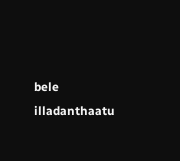bele illadanthaatu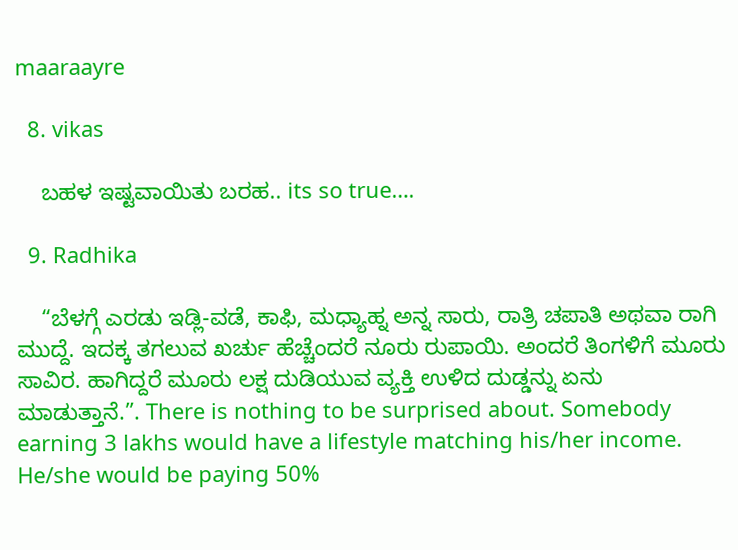maaraayre

  8. vikas

    ಬಹಳ ಇಷ್ಟವಾಯಿತು ಬರಹ.. its so true….

  9. Radhika

    “ಬೆಳಗ್ಗೆ ಎರಡು ಇಡ್ಲಿ-ವಡೆ, ಕಾಫಿ, ಮಧ್ಯಾಹ್ನ ಅನ್ನ ಸಾರು, ರಾತ್ರಿ ಚಪಾತಿ ಅಥವಾ ರಾಗಿ ಮುದ್ದೆ. ಇದಕ್ಕ ತಗಲುವ ಖರ್ಚು ಹೆಚ್ಚೆಂದರೆ ನೂರು ರುಪಾಯಿ. ಅಂದರೆ ತಿಂಗಳಿಗೆ ಮೂರು ಸಾವಿರ. ಹಾಗಿದ್ದರೆ ಮೂರು ಲಕ್ಷ ದುಡಿಯುವ ವ್ಯಕ್ತಿ ಉಳಿದ ದುಡ್ಡನ್ನು ಏನು ಮಾಡುತ್ತಾನೆ.”. There is nothing to be surprised about. Somebody earning 3 lakhs would have a lifestyle matching his/her income. He/she would be paying 50%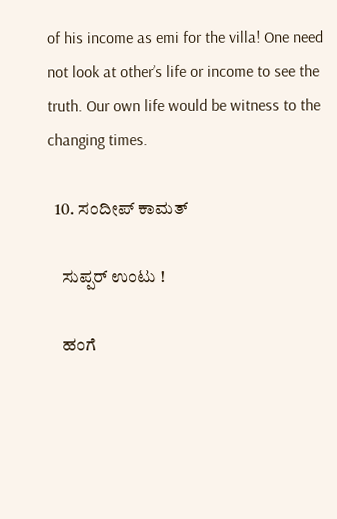of his income as emi for the villa! One need not look at other’s life or income to see the truth. Our own life would be witness to the changing times.

  10. ಸಂದೀಪ್ ಕಾಮತ್

    ಸುಪ್ಪರ್ ಉಂಟು !

    ಹಂಗೆ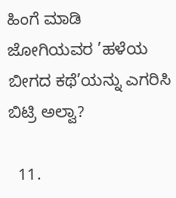ಹಿಂಗೆ ಮಾಡಿ ಜೋಗಿಯವರ ’ಹಳೆಯ ಬೀಗದ ಕಥೆ’ಯನ್ನು ಎಗರಿಸಿ ಬಿಟ್ರಿ ಅಲ್ವಾ?

  11.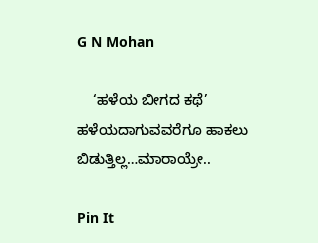G N Mohan

    ‘ಹಳೆಯ ಬೀಗದ ಕಥೆ’ ಹಳೆಯದಾಗುವವರೆಗೂ ಹಾಕಲು ಬಿಡುತ್ತಿಲ್ಲ…ಮಾರಾಯ್ರೇ..

Pin It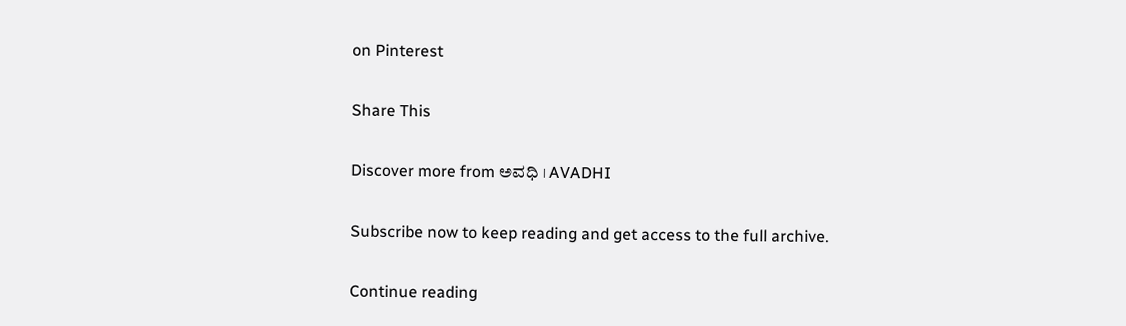on Pinterest

Share This

Discover more from ಅವಧಿ । AVADHI

Subscribe now to keep reading and get access to the full archive.

Continue reading